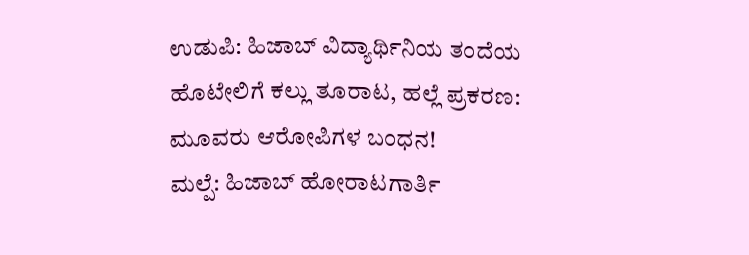ಉಡುಪಿ: ಹಿಜಾಬ್ ವಿದ್ಯಾರ್ಥಿನಿಯ ತಂದೆಯ ಹೊಟೇಲಿಗೆ ಕಲ್ಲು ತೂರಾಟ, ಹಲ್ಲೆ ಪ್ರಕರಣ: ಮೂವರು ಆರೋಪಿಗಳ ಬಂಧನ!
ಮಲ್ಪೆ: ಹಿಜಾಬ್ ಹೋರಾಟಗಾರ್ತಿ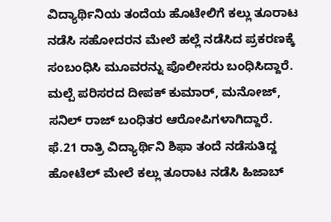ವಿದ್ಯಾರ್ಥಿನಿಯ ತಂದೆಯ ಹೊಟೇಲಿಗೆ ಕಲ್ಲು ತೂರಾಟ ನಡೆಸಿ ಸಹೋದರನ ಮೇಲೆ ಹಲ್ಲೆ ನಡೆಸಿದ ಪ್ರಕರಣಕ್ಕೆ ಸಂಬಂಧಿಸಿ ಮೂವರನ್ನು ಪೊಲೀಸರು ಬಂಧಿಸಿದ್ದಾರೆ.
ಮಲ್ಪೆ ಪರಿಸರದ ದೀಪಕ್ ಕುಮಾರ್, ಮನೋಜ್, ಸನಿಲ್ ರಾಜ್ ಬಂಧಿತರ ಆರೋಪಿಗಳಾಗಿದ್ದಾರೆ.
ಫೆ.21 ರಾತ್ರಿ ವಿದ್ಯಾರ್ಥಿನಿ ಶಿಫಾ ತಂದೆ ನಡೆಸುತಿದ್ದ ಹೋಟೆಲ್ ಮೇಲೆ ಕಲ್ಲು ತೂರಾಟ ನಡೆಸಿ ಹಿಜಾಬ್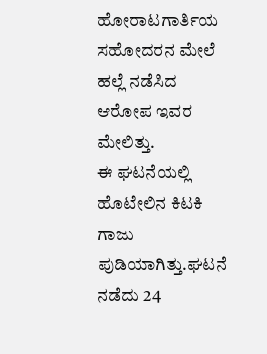ಹೋರಾಟಗಾರ್ತಿಯ ಸಹೋದರನ ಮೇಲೆ ಹಲ್ಲೆ ನಡೆಸಿದ ಆರೋಪ ಇವರ ಮೇಲಿತ್ತು.
ಈ ಘಟನೆಯಲ್ಲಿ ಹೊಟೇಲಿನ ಕಿಟಕಿ ಗಾಜು ಪುಡಿಯಾಗಿತ್ತು.ಘಟನೆ ನಡೆದು 24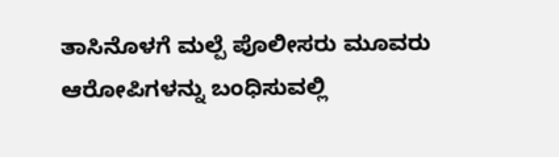ತಾಸಿನೊಳಗೆ ಮಲ್ಪೆ ಪೊಲೀಸರು ಮೂವರು ಆರೋಪಿಗಳನ್ನು ಬಂಧಿಸುವಲ್ಲಿ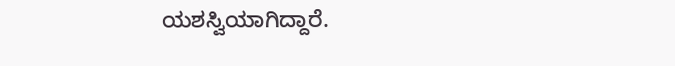ಯಶಸ್ವಿಯಾಗಿದ್ದಾರೆ.